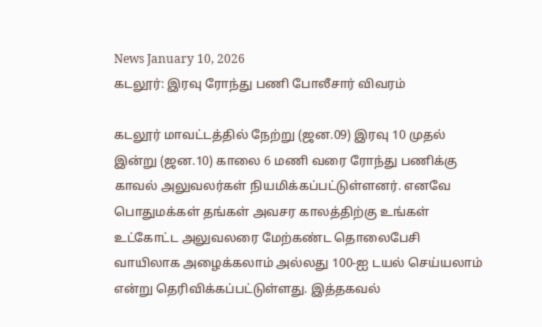News January 10, 2026
கடலூர்: இரவு ரோந்து பணி போலீசார் விவரம்

கடலூர் மாவட்டத்தில் நேற்று (ஜன.09) இரவு 10 முதல் இன்று (ஜன.10) காலை 6 மணி வரை ரோந்து பணிக்கு காவல் அலுவலர்கள் நியமிக்கப்பட்டுள்ளனர். எனவே பொதுமக்கள் தங்கள் அவசர காலத்திற்கு உங்கள் உட்கோட்ட அலுவலரை மேற்கண்ட தொலைபேசி வாயிலாக அழைக்கலாம் அல்லது 100-ஐ டயல் செய்யலாம் என்று தெரிவிக்கப்பட்டுள்ளது. இத்தகவல்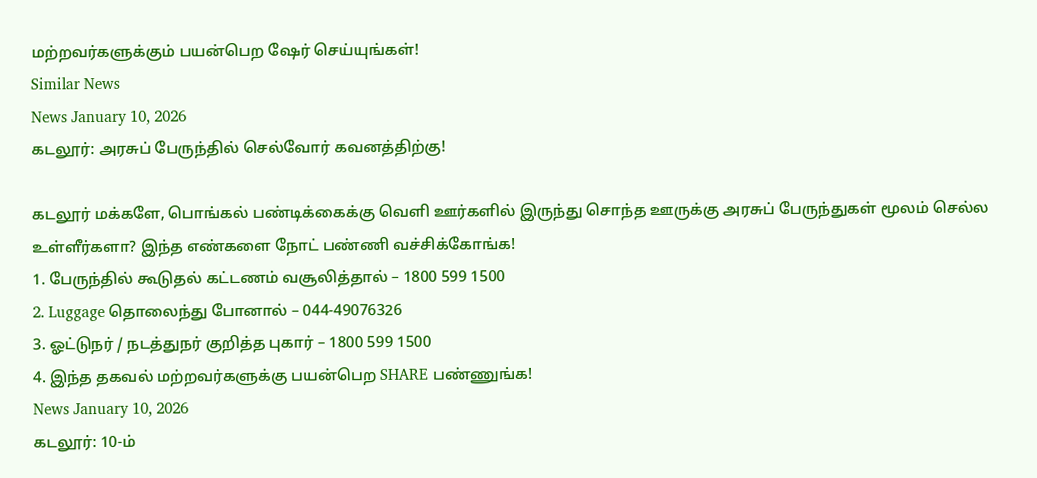மற்றவர்களுக்கும் பயன்பெற ஷேர் செய்யுங்கள்!
Similar News
News January 10, 2026
கடலூர்: அரசுப் பேருந்தில் செல்வோர் கவனத்திற்கு!

கடலூர் மக்களே, பொங்கல் பண்டிக்கைக்கு வெளி ஊர்களில் இருந்து சொந்த ஊருக்கு அரசுப் பேருந்துகள் மூலம் செல்ல உள்ளீர்களா? இந்த எண்களை நோட் பண்ணி வச்சிக்கோங்க!
1. பேருந்தில் கூடுதல் கட்டணம் வசூலித்தால் – 1800 599 1500
2. Luggage தொலைந்து போனால் – 044-49076326
3. ஓட்டுநர் / நடத்துநர் குறித்த புகார் – 1800 599 1500
4. இந்த தகவல் மற்றவர்களுக்கு பயன்பெற SHARE பண்ணுங்க!
News January 10, 2026
கடலூர்: 10-ம்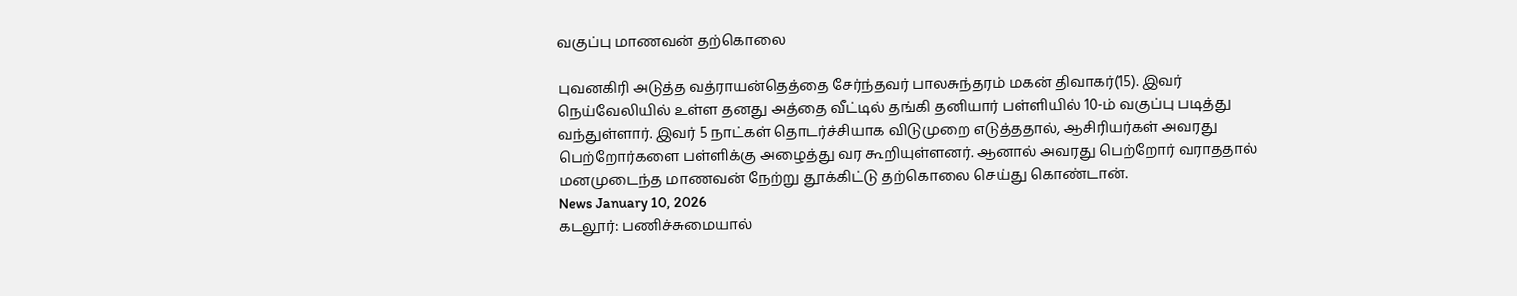வகுப்பு மாணவன் தற்கொலை

புவனகிரி அடுத்த வத்ராயன்தெத்தை சேர்ந்தவர் பாலசுந்தரம் மகன் திவாகர்(15). இவர் நெய்வேலியில் உள்ள தனது அத்தை வீட்டில் தங்கி தனியார் பள்ளியில் 10-ம் வகுப்பு படித்து வந்துள்ளார். இவர் 5 நாட்கள் தொடர்ச்சியாக விடுமுறை எடுத்ததால், ஆசிரியர்கள் அவரது பெற்றோர்களை பள்ளிக்கு அழைத்து வர கூறியுள்ளனர். ஆனால் அவரது பெற்றோர் வராததால் மனமுடைந்த மாணவன் நேற்று தூக்கிட்டு தற்கொலை செய்து கொண்டான்.
News January 10, 2026
கடலூர்: பணிச்சுமையால்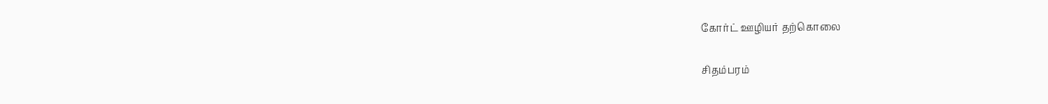கோர்ட் ஊழியர் தற்கொலை

சிதம்பரம்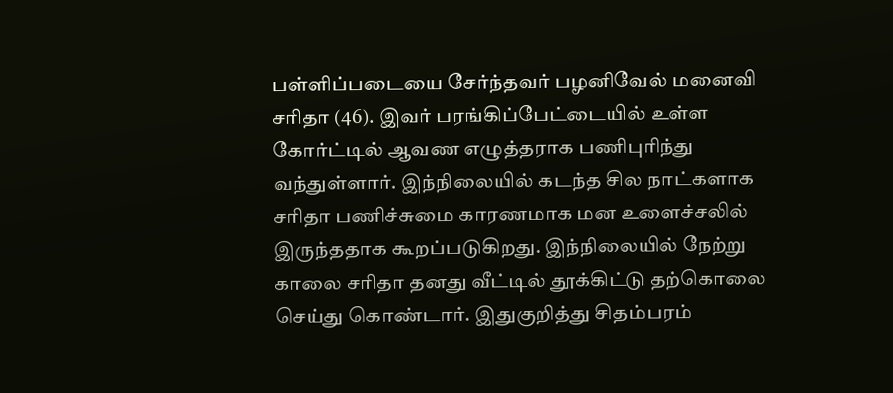பள்ளிப்படையை சேர்ந்தவர் பழனிவேல் மனைவி சரிதா (46). இவர் பரங்கிப்பேட்டையில் உள்ள கோர்ட்டில் ஆவண எழுத்தராக பணிபுரிந்து வந்துள்ளார். இந்நிலையில் கடந்த சில நாட்களாக சரிதா பணிச்சுமை காரணமாக மன உளைச்சலில் இருந்ததாக கூறப்படுகிறது. இந்நிலையில் நேற்று காலை சரிதா தனது வீட்டில் தூக்கிட்டு தற்கொலை செய்து கொண்டார். இதுகுறித்து சிதம்பரம்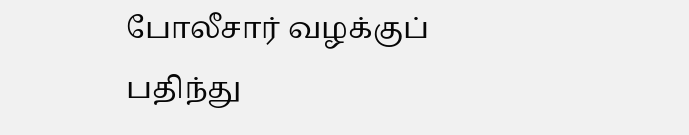போலீசார் வழக்குப் பதிந்து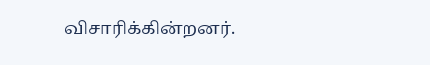விசாரிக்கின்றனர்.